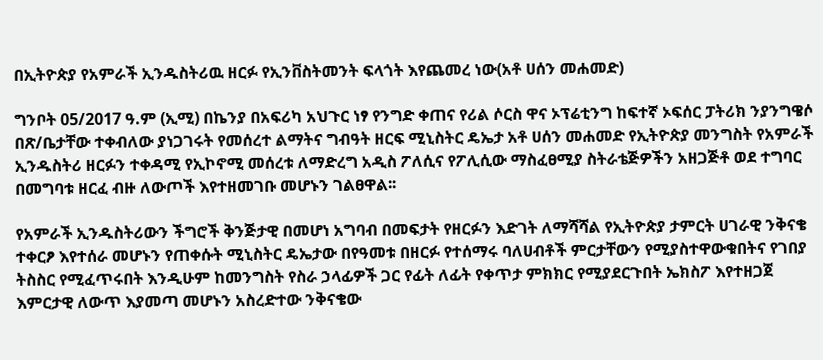በኢትዮጵያ የአምራች ኢንዱስትሪዉ ዘርፉ የኢንቨስትመንት ፍላጎት እየጨመረ ነው(አቶ ሀሰን መሐመድ)

ግንቦት 05/2017 ዓ.ም (ኢሚ) በኬንያ በአፍሪካ አህጉር ነፃ የንግድ ቀጠና የሪል ሶርስ ዋና ኦፕሬቲንግ ከፍተኛ ኦፍሰር ፓትሪክ ንያንግዌሶ በጽ/ቤታቸው ተቀብለው ያነጋገሩት የመሰረተ ልማትና ግብዓት ዘርፍ ሚኒስትር ዴኤታ አቶ ሀሰን መሐመድ የኢትዮጵያ መንግስት የአምራች ኢንዱስትሪ ዘርፉን ተቀዳሚ የኢኮኖሚ መሰረቱ ለማድረግ አዲስ ፖለሲና የፖሊሲው ማስፈፀሚያ ስትራቴጅዎችን አዘጋጅቶ ወደ ተግባር በመግባቱ ዘርፈ ብዙ ለውጦች እየተዘመገቡ መሆኑን ገልፀዋል፡፡

የአምራች ኢንዱስትሪውን ችግሮች ቅንጅታዊ በመሆነ አግባብ በመፍታት የዘርፉን እድገት ለማሻሻል የኢትዮጵያ ታምርት ሀገራዊ ንቅናቄ ተቀርፆ እየተሰራ መሆኑን የጠቀሱት ሚኒስትር ዴኤታው በየዓመቱ በዘርፉ የተሰማሩ ባለሀብቶች ምርታቸውን የሚያስተዋውቁበትና የገበያ ትስስር የሚፈጥሩበት እንዲሁም ከመንግስት የስራ ኃላፊዎች ጋር የፊት ለፊት የቀጥታ ምክክር የሚያደርጉበት ኤክስፖ እየተዘጋጀ እምርታዊ ለውጥ እያመጣ መሆኑን አስረድተው ንቅናቄው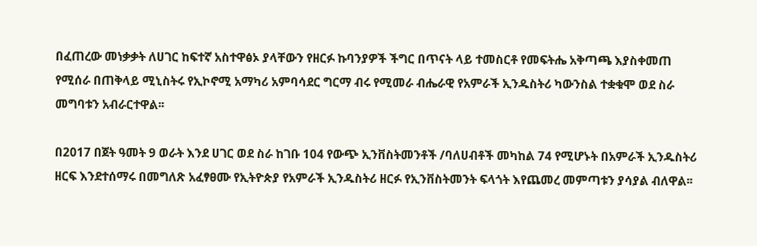በፈጠረው መነቃቃት ለሀገር ከፍተኛ አስተዋፅኦ ያላቸውን የዘርፉ ኩባንያዎች ችግር በጥናት ላይ ተመስርቶ የመፍትሔ አቅጣጫ እያስቀመጠ የሚሰራ በጠቅላይ ሚኒስትሩ የኢኮኖሚ አማካሪ አምባሳደር ግርማ ብሩ የሚመራ ብሔራዊ የአምራች ኢንዱስትሪ ካውንስል ተቋቁሞ ወደ ስራ መግባቱን አብራርተዋል፡፡

በ2017 በጀት ዓመት 9 ወራት እንደ ሀገር ወደ ስራ ከገቡ 104 የውጭ ኢንቨስትመንቶች /ባለሀብቶች መካከል 74 የሚሆኑት በአምራች ኢንዱስትሪ ዘርፍ እንደተሰማሩ በመግለጽ አፈፃፀሙ የኢትዮጵያ የአምራች ኢንዱስትሪ ዘርፉ የኢንቨስትመንት ፍላጎት እየጨመረ መምጣቱን ያሳያል ብለዋል፡፡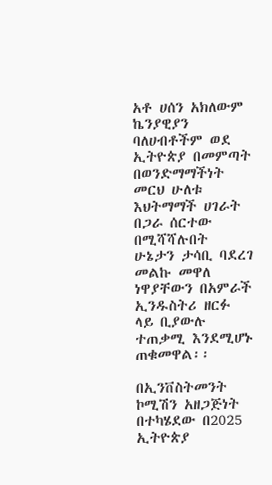አቶ ሀሰን አክለውም ኬንያዊያን ባለሀብቶችም ወደ ኢትዮጵያ በመምጣት በወንድማማችነት መርህ ሁለቱ እህትማማች ሀገራት በጋራ ሰርተው በሚሻሻሉበት ሁኔታን ታሳቢ ባደረገ መልኩ መዋለ ነዋያቸውን በአምራች ኢንዱስትሪ ዘርፉ ላይ ቢያውሉ ተጠቃሚ እንደሚሆኑ ጠቁመዋል፡፡

በኢንቨስትመንት ኮሚሽን አዘጋጅነት በተካሄደው በ2025 ኢትዮጵያ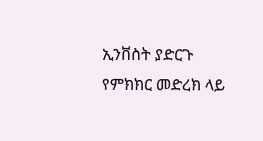ኢንቨስት ያድርጉ የምክክር መድረክ ላይ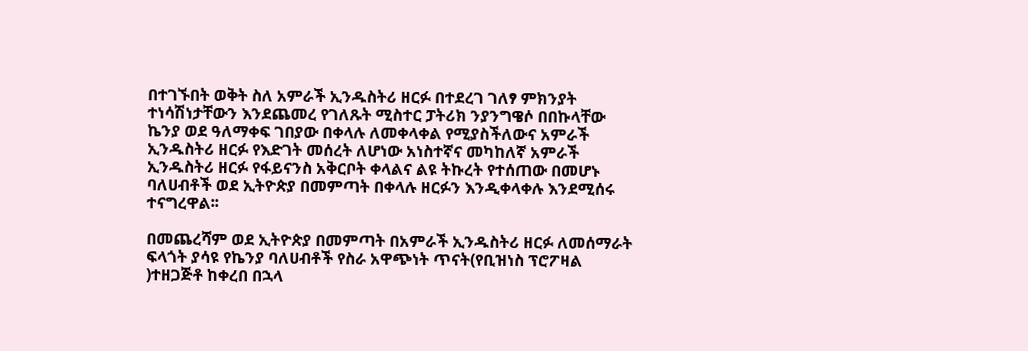በተገኙበት ወቅት ስለ አምራች ኢንዱስትሪ ዘርፉ በተደረገ ገለፃ ምክንያት ተነሳሽነታቸውን እንደጨመረ የገለጹት ሚስተር ፓትሪክ ንያንግዌሶ በበኩላቸው ኬንያ ወደ ዓለማቀፍ ገበያው በቀላሉ ለመቀላቀል የሚያስችለውና አምራች ኢንዱስትሪ ዘርፉ የእድገት መሰረት ለሆነው አነስተኛና መካከለኛ አምራች ኢንዱስትሪ ዘርፉ የፋይናንስ አቅርቦት ቀላልና ልዩ ትኩረት የተሰጠው በመሆኑ ባለሀብቶች ወደ ኢትዮጵያ በመምጣት በቀላሉ ዘርፉን እንዲቀላቀሉ እንደሚሰሩ ተናግረዋል፡፡

በመጨረሻም ወደ ኢትዮጵያ በመምጣት በአምራች ኢንዱስትሪ ዘርፉ ለመሰማራት ፍላጎት ያሳዩ የኬንያ ባለሀብቶች የስራ አዋጭነት ጥናት(የቢዝነስ ፕሮፖዛል )ተዘጋጅቶ ከቀረበ በኋላ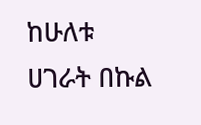ከሁለቱ ሀገራት በኩል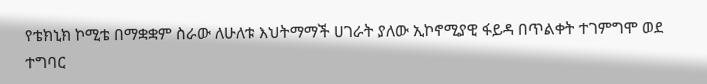የቴክኒክ ኮሚቴ በማቋቋም ስራው ለሁለቱ እህትማማች ሀገራት ያለው ኢኮኖሚያዊ ፋይዳ በጥልቀት ተገምግሞ ወደ ተግባር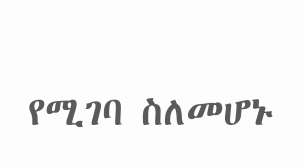የሚገባ ስለመሆኑ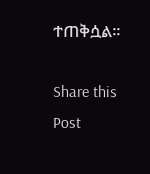ተጠቅሷል።

Share this Post